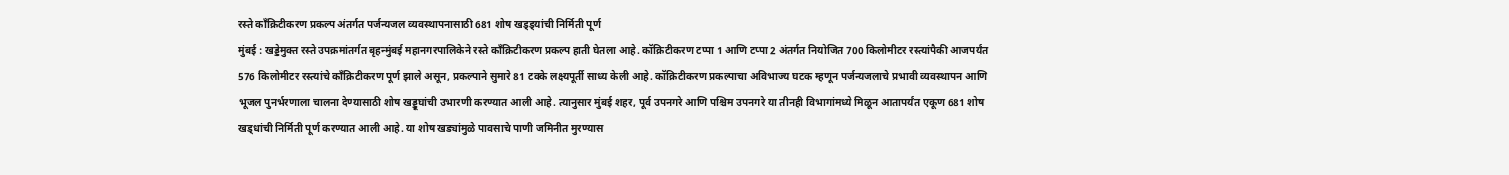रस्ते काँक्रिटीकरण प्रकल्प अंतर्गत पर्जन्यजल व्यवस्थापनासाठी 681 शोष खड्ड्यांची निर्मिती पूर्ण
मुंबई : खड्डेमुक्त रस्ते उपक्रमांतर्गत बृहन्मुंबई महानगरपालिकेने रस्ते काँक्रिटीकरण प्रकल्प हाती घेतला आहे. कॉक्रिटीकरण टप्पा 1 आणि टप्पा 2 अंतर्गत नियोजित 700 किलोमीटर रस्त्यांपैकी आजपर्यंत 576 किलोमीटर रस्त्यांचे काँक्रिटीकरण पूर्ण झाले असून, प्रकल्पाने सुमारे 81 टक्के लक्ष्यपूर्ती साध्य केली आहे. कॉक्रिटीकरण प्रकल्पाचा अविभाज्य घटक म्हणून पर्जन्यजलाचे प्रभावी व्यवस्थापन आणि भूजल पुनर्भरणाला चालना देण्यासाठी शोष खड्डूघांची उभारणी करण्यात आली आहे. त्यानुसार मुंबई शहर, पूर्व उपनगरे आणि पश्चिम उपनगरे या तीनही विभागांमध्ये मिळून आतापर्यंत एकूण 681 शोष खड्धांची निर्मिती पूर्ण करण्यात आली आहे. या शोष खड्यांमुळे पावसाचे पाणी जमिनीत मुरण्यास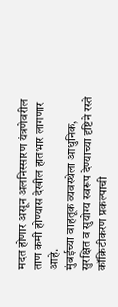मदत होणार असून अलनिस्सारण यंत्रणेवरील ताण कमी होण्यास देखील हातभार लागणार आहे.
मुंबईच्या वाहतूक व्यवस्थेला आधुनिक, सुरक्षित व सुयोग्य स्वरूप देण्याच्या दृष्टिने रस्ते कॉक्रिटीकरण प्रकल्पाची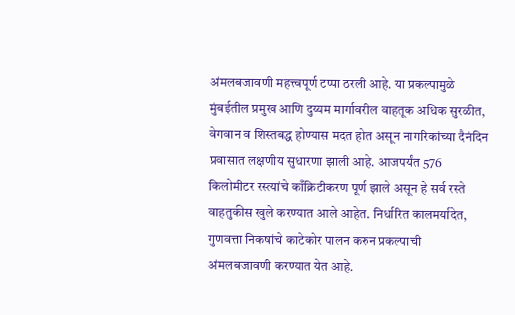अंमलबजावणी महत्त्वपूर्ण टप्पा ठरली आहे. या प्रकल्पामुळे मुंबईतील प्रमुख आणि दुय्यम मार्गावरील वाहतूक अधिक सुरळीत, वेगवान व शिस्तबद्ध होण्यास मदत होत असून नागरिकांच्या दैनंदिन प्रवासात लक्षणीय सुधारणा झाली आहे. आजपर्यंत 576 किलोमीटर रस्त्यांचे काँक्रिटीकरण पूर्ण झाले असून हे सर्व रस्ते वाहतुकीस खुले करण्यात आले आहेत. निर्धारित कालमर्यादेत, गुणवत्ता निकषांचे काटेकोर पालन करुन प्रकल्पाची अंमलबजावणी करण्यात येत आहे.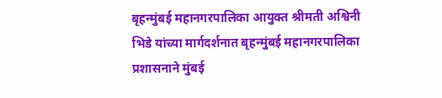बृहन्मुंबई महानगरपालिका आयुक्त श्रीमती अश्विनी भिडे यांच्या मार्गदर्शनात बृहन्मुंबई महानगरपालिका प्रशासनाने मुंबई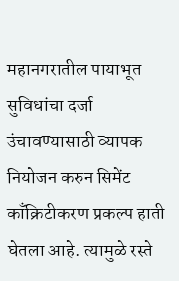महानगरातील पायाभूत सुविधांचा दर्जा उंचावण्यासाठी व्यापक नियोजन करुन सिमेंट
काँक्रिटीकरण प्रकल्प हाती घेतला आहे. त्यामुळे रस्ते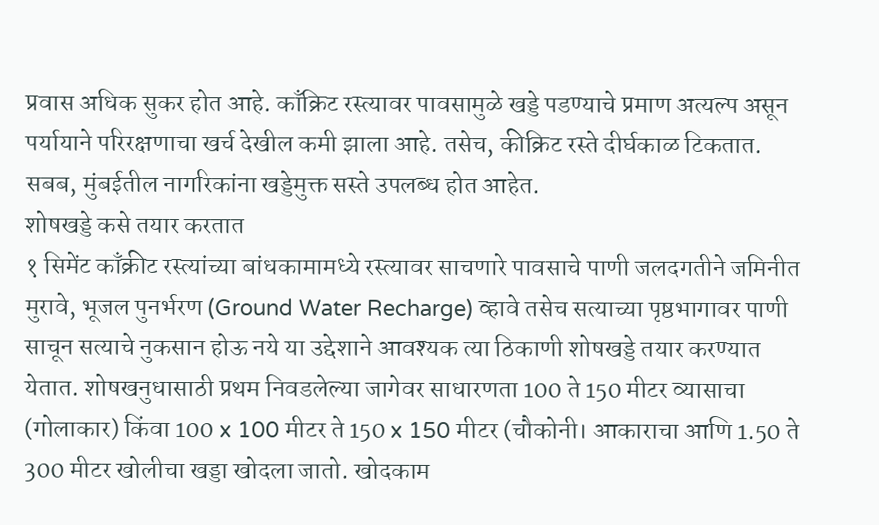प्रवास अधिक सुकर होत आहे. काँक्रिट रस्त्यावर पावसामुळे खड्डे पडण्याचे प्रमाण अत्यल्प असून पर्यायाने परिरक्षणाचा खर्च देखील कमी झाला आहे. तसेच, कीक्रिट रस्ते दीर्घकाळ टिकतात. सबब, मुंबईतील नागरिकांना खड्डेमुक्त सस्ते उपलब्ध होत आहेत.
शोषखड्डे कसे तयार करतात
१ सिमेंट काँक्रीट रस्त्यांच्या बांधकामामध्ये रस्त्यावर साचणारे पावसाचे पाणी जलदगतीने जमिनीत मुरावे, भूजल पुनर्भरण (Ground Water Recharge) व्हावे तसेच सत्याच्या पृष्ठभागावर पाणी साचून सत्याचे नुकसान होऊ नये या उद्देशाने आवश्यक त्या ठिकाणी शोषखड्डे तयार करण्यात येतात. शोषखनुधासाठी प्रथम निवडलेल्या जागेवर साधारणता 100 ते 150 मीटर व्यासाचा (गोलाकार) किंवा 100 x 100 मीटर ते 150 x 150 मीटर (चौकोनी। आकाराचा आणि 1.50 ते 300 मीटर खोलीचा खड्डा खोदला जातो. खोदकाम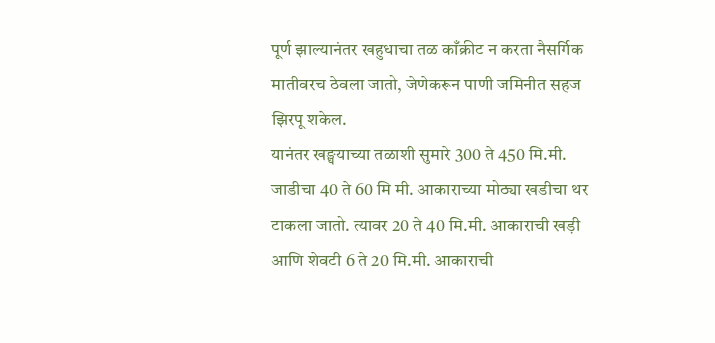पूर्ण झाल्यानंतर खहुधाचा तळ काँक्रीट न करता नैसर्गिक मातीवरच ठेवला जातो, जेणेकरून पाणी जमिनीत सहज झिरपू शकेल.
यानंतर खङ्घयाच्या तळाशी सुमारे 300 ते 450 मि.मी. जाडीचा 40 ते 60 मि मी. आकाराच्या मोठ्या खडीचा थर टाकला जातो. त्यावर 20 ते 40 मि.मी. आकाराची खड़ी आणि शेवटी 6 ते 20 मि.मी. आकाराची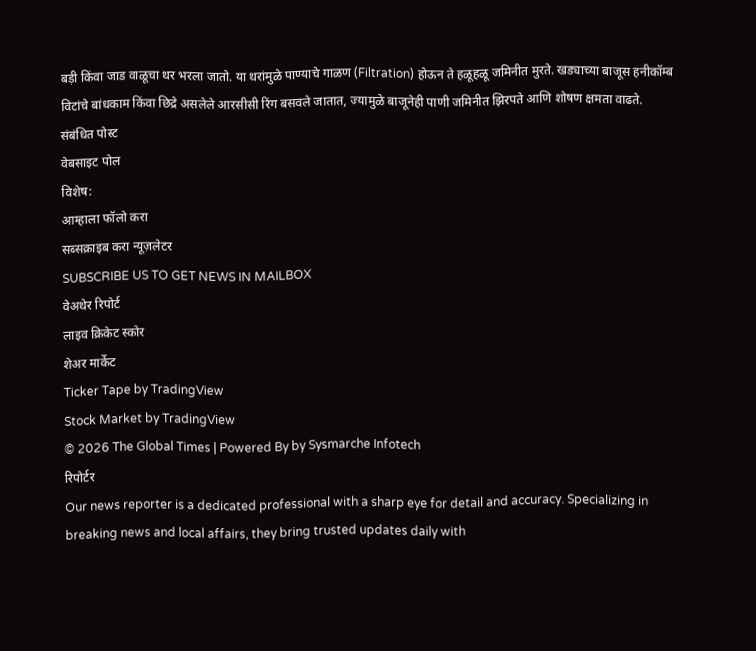बड़ी किंवा जाड वाळूचा थर भरला जातो. या थरांमुळे पाण्याचे गाळण (Filtration) होऊन ते हळूहळू जमिनीत मुरते. खड्याच्या बाजूस हनीकॉम्ब विटांचे बांधकाम किंवा छिद्रे असलेले आरसीसी रिंग बसवले जातात, ज्यामुळे बाजूनेही पाणी जमिनीत झिरपते आणि शोषण क्षमता वाढते.
संबंधित पोस्ट
वेबसाइट पोल
विशेष:
आम्हाला फॉलो करा
सब्सक्राइब करा न्यूज़लेटर
SUBSCRIBE US TO GET NEWS IN MAILBOX
वेअथेर रिपोर्ट
लाइव क्रिकेट स्कोर
शेअर मार्केट
Ticker Tape by TradingView
Stock Market by TradingView
© 2026 The Global Times | Powered By by Sysmarche Infotech
रिपोर्टर
Our news reporter is a dedicated professional with a sharp eye for detail and accuracy. Specializing in breaking news and local affairs, they bring trusted updates daily with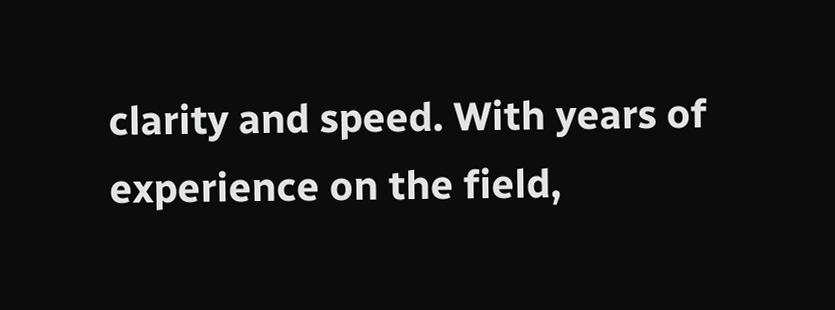clarity and speed. With years of experience on the field,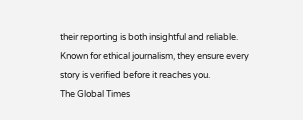their reporting is both insightful and reliable. Known for ethical journalism, they ensure every story is verified before it reaches you.
The Global Times